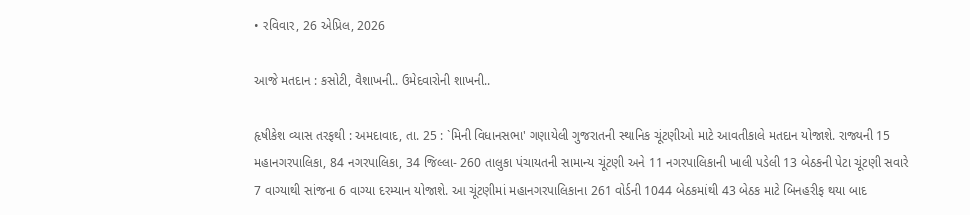• રવિવાર, 26 એપ્રિલ, 2026

આજે મતદાન : કસોટી, વૈશાખની.. ઉમેદવારોની શાખની..

હૃષીકેશ વ્યાસ તરફથી : અમદાવાદ, તા. 25 : `મિની વિધાનસભા' ગણાયેલી ગુજરાતની સ્થાનિક ચૂંટણીઓ માટે આવતીકાલે મતદાન યોજાશે. રાજ્યની 15 મહાનગરપાલિકા, 84 નગરપાલિકા, 34 જિલ્લા- 260 તાલુકા પંચાયતની સામાન્ય ચૂંટણી અને 11 નગરપાલિકાની ખાલી પડેલી 13 બેઠકની પેટા ચૂંટણી સવારે 7 વાગ્યાથી સાંજના 6 વાગ્યા દરમ્યાન યોજાશે. આ ચૂંટણીમાં મહાનગરપાલિકાના 261 વોર્ડની 1044 બેઠકમાંથી 43 બેઠક માટે બિનહરીફ થયા બાદ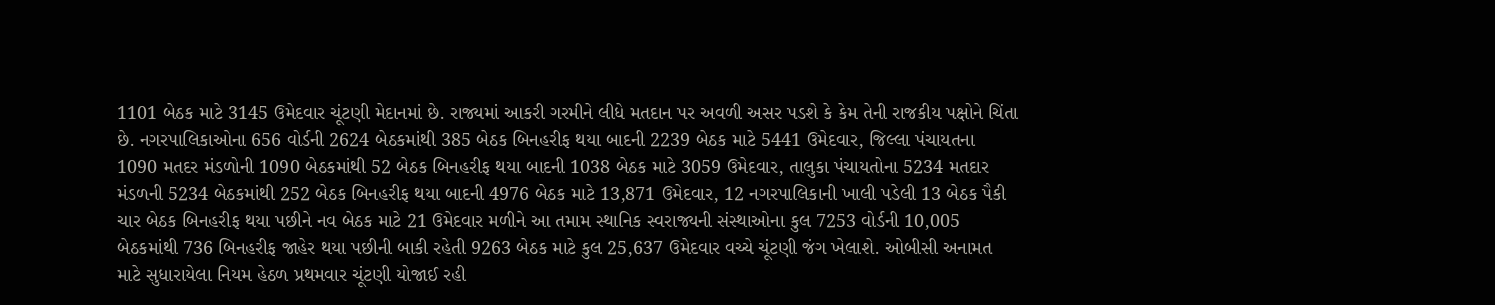1101 બેઠક માટે 3145 ઉમેદવાર ચૂંટણી મેદાનમાં છે. રાજ્યમાં આકરી ગરમીને લીધે મતદાન પર અવળી અસર પડશે કે કેમ તેની રાજકીય પક્ષોને ચિંતા છે. નગરપાલિકાઓના 656 વોર્ડની 2624 બેઠકમાંથી 385 બેઠક બિનહરીફ થયા બાદની 2239 બેઠક માટે 5441 ઉમેદવાર, જિલ્લા પંચાયતના 1090 મતદર મંડળોની 1090 બેઠકમાંથી 52 બેઠક બિનહરીફ થયા બાદની 1038 બેઠક માટે 3059 ઉમેદવાર, તાલુકા પંચાયતોના 5234 મતદાર મંડળની 5234 બેઠકમાંથી 252 બેઠક બિનહરીફ થયા બાદની 4976 બેઠક માટે 13,871 ઉમેદવાર, 12 નગરપાલિકાની ખાલી પડેલી 13 બેઠક પૈકી ચાર બેઠક બિનહરીફ થયા પછીને નવ બેઠક માટે 21 ઉમેદવાર મળીને આ તમામ સ્થાનિક સ્વરાજ્યની સંસ્થાઓના કુલ 7253 વોર્ડની 10,005 બેઠકમાંથી 736 બિનહરીફ જાહેર થયા પછીની બાકી રહેતી 9263 બેઠક માટે કુલ 25,637 ઉમેદવાર વચ્ચે ચૂંટણી જંગ ખેલાશે. ઓબીસી અનામત માટે સુધારાયેલા નિયમ હેઠળ પ્રથમવાર ચૂંટણી યોજાઈ રહી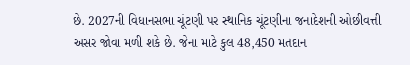છે. 2027ની વિધાનસભા ચૂંટણી પર સ્થાનિક ચૂંટણીના જનાદેશની ઓછીવત્તી અસર જોવા મળી શકે છે. જેના માટે કુલ 48,450 મતદાન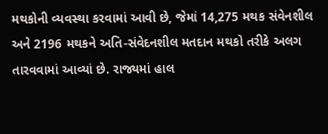મથકોની વ્યવસ્થા કરવામાં આવી છે, જેમાં 14,275 મથક સંવેનશીલ અને 2196 મથકને અતિ-સંવેદનશીલ મતદાન મથકો તરીકે અલગ તારવવામાં આવ્યાં છે. રાજ્યમાં હાલ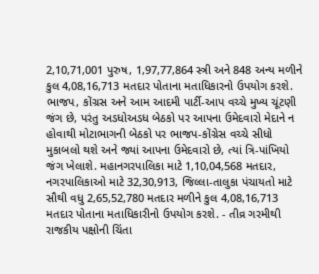2,10,71,001 પુરુષ, 1,97,77,864 સ્ત્રી અને 848 અન્ય મળીને કુલ 4,08,16,713 મતદાર પોતાના મતાધિકારનો ઉપયોગ કરશે. ભાજપ, કોંગ્રસ અને આમ આદમી પાર્ટી-આપ વચ્ચે મુખ્ય ચૂંટણી જંગ છે, પરંતુ અડધોઅડધ બેઠકો પર આપના ઉમેદવારો મેદાને ન હોવાથી મોટાભાગની બેઠકો પર ભાજપ-કોંગ્રેસ વચ્ચે સીધો મુકાબલો થશે અને જ્યાં આપના ઉમેદવારો છે, ત્યાં ત્રિ-પાંખિયો જંગ ખેલાશે. મહાનગરપાલિકા માટે 1,10,04,568 મતદાર, નગરપાલિકાઓ માટે 32,30,913, જિલ્લા-તાલુકા પંચાયતો માટે સૌથી વધુ 2,65,52,780 મતદાર મળીને કુલ 4,08,16,713 મતદાર પોતાના મતાધિકારીનો ઉપયોગ કરશે. - તીવ્ર ગરમીથી રાજકીય પક્ષોની ચિંતા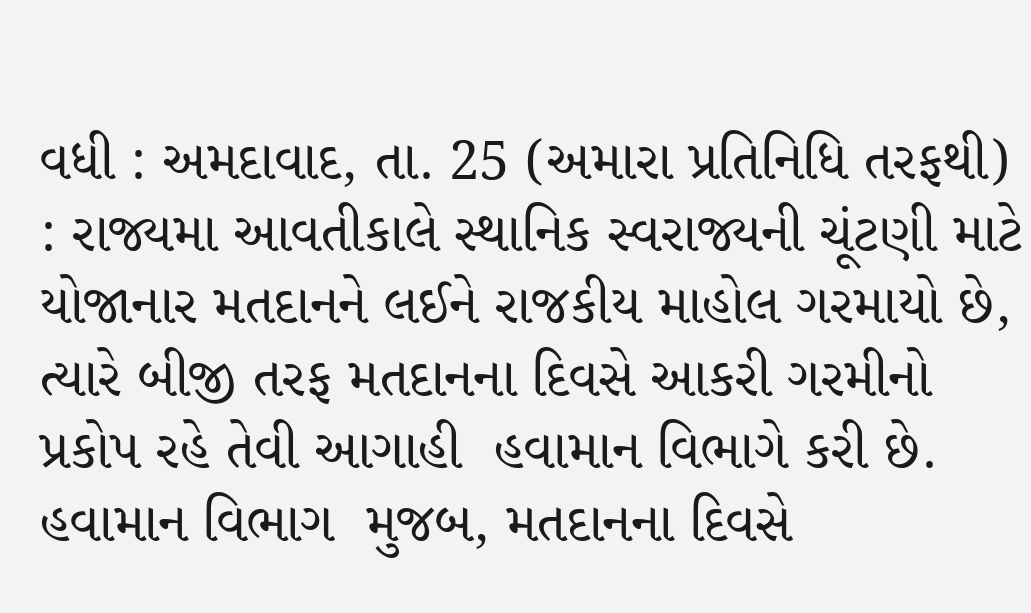વધી : અમદાવાદ, તા. 25 (અમારા પ્રતિનિધિ તરફથી) : રાજ્યમા આવતીકાલે સ્થાનિક સ્વરાજ્યની ચૂંટણી માટે  યોજાનાર મતદાનને લઈને રાજકીય માહોલ ગરમાયો છે, ત્યારે બીજી તરફ મતદાનના દિવસે આકરી ગરમીનો પ્રકોપ રહે તેવી આગાહી  હવામાન વિભાગે કરી છે. હવામાન વિભાગ  મુજબ, મતદાનના દિવસે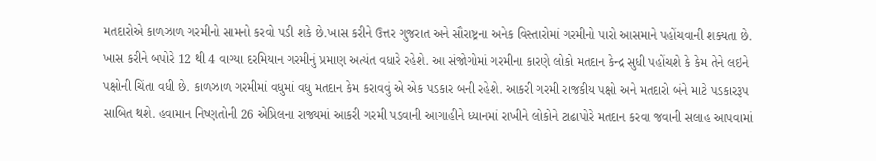મતદારોએ કાળઝાળ ગરમીનો સામનો કરવો પડી શકે છે.ખાસ કરીને ઉત્તર ગુજરાત અને સૌરાષ્ટ્રના અનેક વિસ્તારોમાં ગરમીનો પારો આસમાને પહોંચવાની શક્યતા છે. ખાસ કરીને બપોરે 12 થી 4 વાગ્યા દરમિયાન ગરમીનું પ્રમાણ અત્યંત વધારે રહેશે. આ સંજોગોમાં ગરમીના કારણે લોકો મતદાન કેન્દ્ર સુધી પહોંચશે કે કેમ તેને લઇને પક્ષોની ચિંતા વધી છે. કાળઝાળ ગરમીમાં વધુમાં વધુ મતદાન કેમ કરાવવું એ એક પડકાર બની રહેશે. આકરી ગરમી રાજકીય પક્ષો અને મતદારો બંને માટે પડકારરૂપ સાબિત થશે. હવામાન નિષ્ણતોની 26 એપ્રિલના રાજ્યમાં આકરી ગરમી પડવાની આગાહીને ધ્યાનમાં રાખીને લોકોને ટાઢાપોરે મતદાન કરવા જવાની સલાહ આપવામાં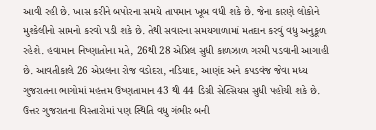આવી રહી છે. ખાસ કરીને બપોરના સમયે તાપમાન ખૂબ વધી શકે છે. જેના કારણે લોકોને મુશ્કેલીનો સામનો કરવો પડી શકે છે. તેથી સવારના સમયગાળામાં મતદાન કરવું વધુ અનુકૂળ રહેશે. હવામાન નિષ્ણાતોના મતે, 26થી 28 એપ્રિલ સુધી કાળઝાળ ગરમી પડવાની આગાહી છે. આવતીકાલે 26 એપ્રલના રોજ વડોદરા, નડિયાદ, આણંદ અને કપડવંજ જેવા મધ્ય ગુજરાતના ભાગોમાં મહત્તમ ઉષ્ણતામાન 43 થી 44 ડિગ્રી સેલ્સિયસ સુધી પહોંચી શકે છે. ઉત્તર ગુજરાતના વિસ્તારોમાં પણ સ્થિતિ વધુ ગંભીર બની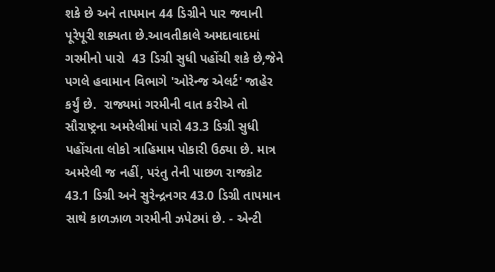શકે છે અને તાપમાન 44 ડિગ્રીને પાર જવાની પૂરેપૂરી શક્યતા છે.આવતીકાલે અમદાવાદમાં ગરમીનો પારો  43 ડિગ્રી સુધી પહોંચી શકે છે,જેને પગલે હવામાન વિભાગે 'ઓરેન્જ એલર્ટ' જાહેર કર્યું છે.  રાજ્યમાં ગરમીની વાત કરીએ તો સૌરાષ્ટ્રના અમરેલીમાં પારો 43.3 ડિગ્રી સુધી પહોંચતા લોકો ત્રાહિમામ પોકારી ઉઠ્યા છે. માત્ર અમરેલી જ નહીં, પરંતુ તેની પાછળ રાજકોટ 43.1 ડિગ્રી અને સુરેન્દ્રનગર 43.0 ડિગ્રી તાપમાન સાથે કાળઝાળ ગરમીની ઝપેટમાં છે. - એન્ટી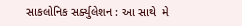સાકલોનિક સર્ક્યુલેશન : આ સાથે  મે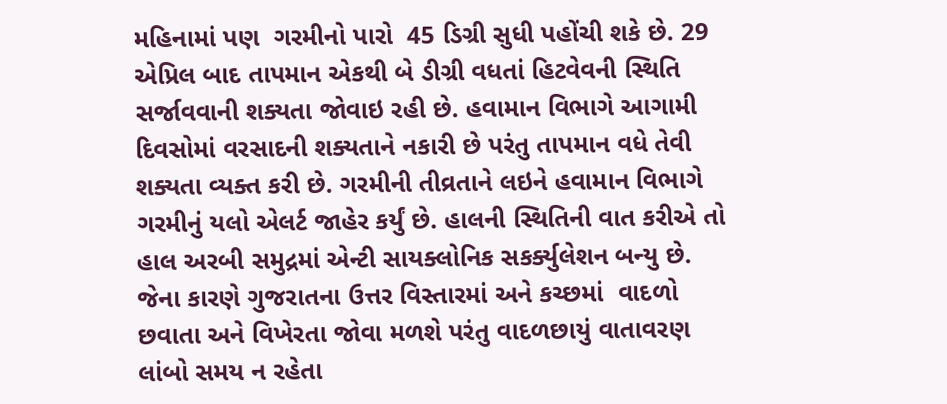મહિનામાં પણ  ગરમીનો પારો  45 ડિગ્રી સુધી પહોંચી શકે છે. 29 એપ્રિલ બાદ તાપમાન એકથી બે ડીગ્રી વધતાં હિટવેવની સ્થિતિ સર્જાવવાની શક્યતા જોવાઇ રહી છે. હવામાન વિભાગે આગામી દિવસોમાં વરસાદની શક્યતાને નકારી છે પરંતુ તાપમાન વધે તેવી શક્યતા વ્યક્ત કરી છે. ગરમીની તીવ્રતાને લઇને હવામાન વિભાગે ગરમીનું યલો એલર્ટ જાહેર કર્યું છે. હાલની સ્થિતિની વાત કરીએ તો હાલ અરબી સમુદ્રમાં એન્ટી સાયક્લોનિક સકર્ક્યુલેશન બન્યુ છે. જેના કારણે ગુજરાતના ઉત્તર વિસ્તારમાં અને કચ્છમાં  વાદળો છવાતા અને વિખેરતા જોવા મળશે પરંતુ વાદળછાયું વાતાવરણ લાંબો સમય ન રહેતા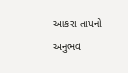આકરા તાપનો અનુભવ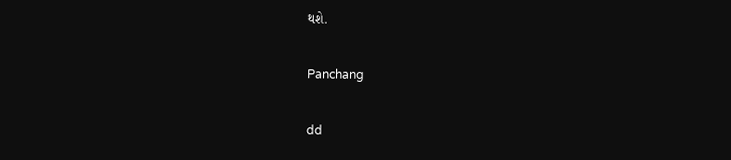થશે.

Panchang

dd